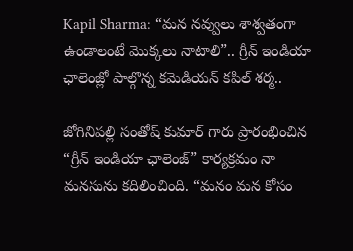Kapil Sharma: “మన నవ్వులు శాశ్వతంగా ఉండాలంటే మొక్కలు నాటాలి”.. గ్రీన్ ఇండియా ఛాలెంజ్లో పాల్గొన్న కమెడియన్ కపిల్ శర్మ..

జోగినిపల్లి సంతోష్ కుమార్ గారు ప్రారంభించిన “గ్రీన్ ఇండియా ఛాలెంజ్” కార్యక్రమం నా మనసును కదిలించింది. “మనం మన కోసం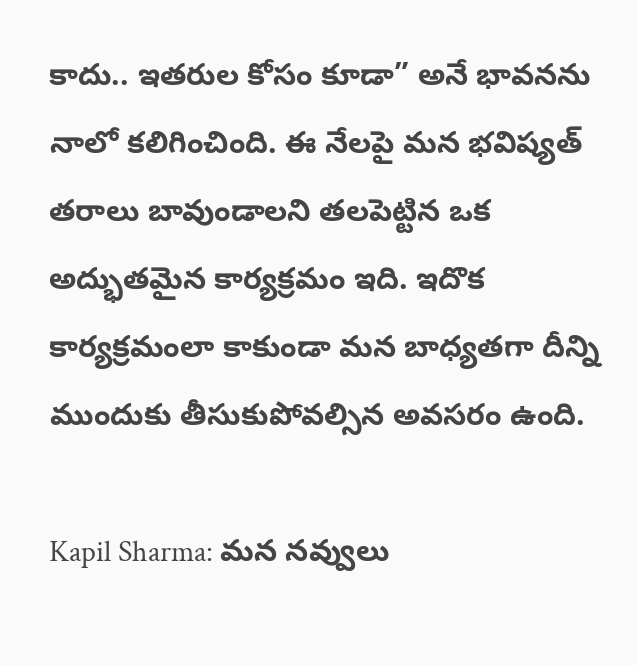కాదు.. ఇతరుల కోసం కూడా” అనే భావనను నాలో కలిగించింది. ఈ నేలపై మన భవిష్యత్ తరాలు బావుండాలని తలపెట్టిన ఒక అద్భుతమైన కార్యక్రమం ఇది. ఇదొక కార్యక్రమంలా కాకుండా మన బాధ్యతగా దీన్ని ముందుకు తీసుకుపోవల్సిన అవసరం ఉంది.

Kapil Sharma: మన నవ్వులు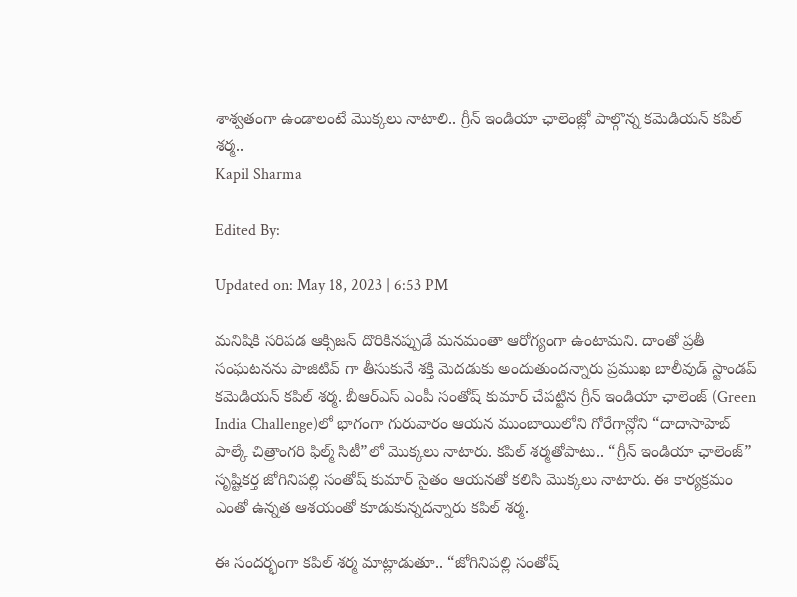శాశ్వతంగా ఉండాలంటే మొక్కలు నాటాలి.. గ్రీన్ ఇండియా ఛాలెంజ్లో పాల్గొన్న కమెడియన్ కపిల్ శర్మ..
Kapil Sharma

Edited By:

Updated on: May 18, 2023 | 6:53 PM

మనిషికి సరిపడ ఆక్సిజన్ దొరికినప్పుడే మనమంతా ఆరోగ్యంగా ఉంటామని. దాంతో ప్రతీ సంఘటనను పాజిటివ్ గా తీసుకునే శక్తి మెదడుకు అందుతుందన్నారు ప్రముఖ బాలీవుడ్ స్టాండప్ కమెడియన్ కపిల్ శర్మ. బీఆర్ఎస్ ఎంపీ సంతోష్ కుమార్ చేపట్టిన గ్రీన్ ఇండియా ఛాలెంజ్ (Green India Challenge)లో భాగంగా గురువారం ఆయన ముంబాయిలోని గోరేగాన్లోని “దాదాసాహెబ్ పాల్కే చిత్రాంగరి ఫిల్మ్ సిటీ”లో మొక్కలు నాటారు. కపిల్ శర్మతోపాటు.. “గ్రీన్ ఇండియా ఛాలెంజ్” సృష్టికర్త జోగినిపల్లి సంతోష్ కుమార్ సైతం ఆయనతో కలిసి మొక్కలు నాటారు. ఈ కార్యక్రమం ఎంతో ఉన్నత ఆశయంతో కూడుకున్నదన్నారు కపిల్ శర్మ.

ఈ సందర్భంగా కపిల్ శర్మ మాట్లాడుతూ.. “జోగినిపల్లి సంతోష్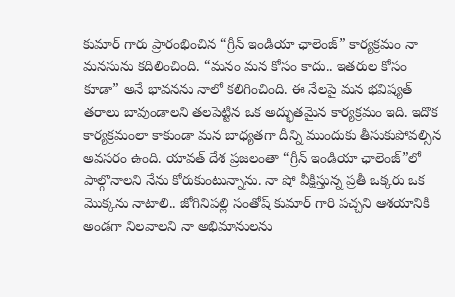కుమార్ గారు ప్రారంభించిన “గ్రీన్ ఇండియా ఛాలెంజ్” కార్యక్రమం నా మనసును కదిలించింది. “మనం మన కోసం కాదు.. ఇతరుల కోసం కూడా” అనే భావనను నాలో కలిగించింది. ఈ నేలపై మన భవిష్యత్ తరాలు బావుండాలని తలపెట్టిన ఒక అద్భుతమైన కార్యక్రమం ఇది. ఇదొక కార్యక్రమంలా కాకుండా మన బాధ్యతగా దీన్ని ముందుకు తీసుకుపోవల్సిన అవసరం ఉంది. యావత్ దేశ ప్రజలంతా “గ్రీన్ ఇండియా ఛాలెంజ్”లో పాల్గొనాలని నేను కోరుకుంటున్నాను. నా షో వీక్షిస్తున్న ప్రతీ ఒక్కరు ఒక మొక్కను నాటాలి.. జోగినిపల్లి సంతోష్ కుమార్ గారి పచ్చని ఆశయానికి అండగా నిలవాలని నా అభిమానులను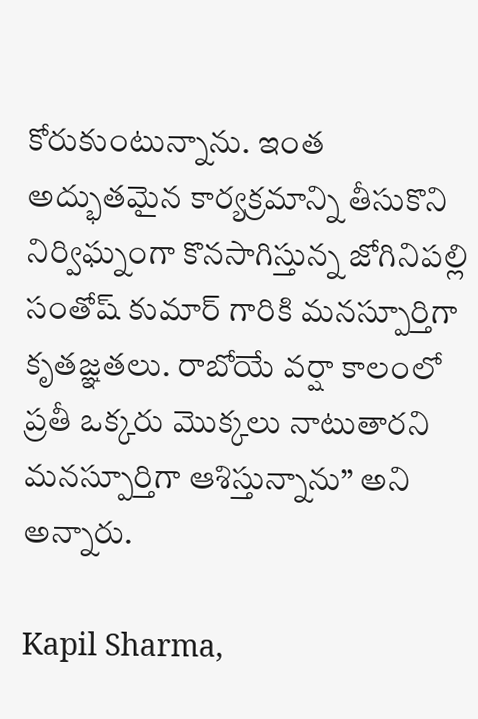కోరుకుంటున్నాను. ఇంత అద్భుతమైన కార్యక్రమాన్ని తీసుకొని నిర్విఘ్నంగా కొనసాగిస్తున్న జోగినిపల్లి సంతోష్ కుమార్ గారికి మనస్పూర్తిగా కృతజ్ఞతలు. రాబోయే వర్షా కాలంలో ప్రతీ ఒక్కరు మొక్కలు నాటుతారని మనస్పూర్తిగా ఆశిస్తున్నాను” అని అన్నారు.

Kapil Sharma,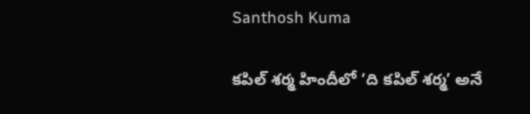Santhosh Kuma

కపిల్ శర్మ హిందీలో ‘ది కపిల్ శర్మ’ అనే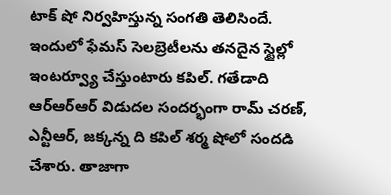టాక్ షో నిర్వహిస్తున్న సంగతి తెలిసిందే. ఇందులో ఫేమస్ సెలబ్రెటీలను తనదైన స్టైల్లో ఇంటర్వ్యూ చేస్తుంటారు కపిల్. గతేడాది ఆర్ఆర్ఆర్ విడుదల సందర్భంగా రామ్ చరణ్, ఎన్టీఆర్, జక్కన్న ది కపిల్ శర్మ షోలో సందడి చేశారు. తాజాగా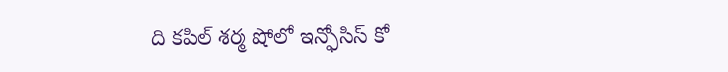ది కపిల్ శర్మ షోలో ఇన్ఫోసిస్ కో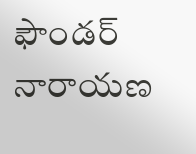ఫౌండర్ నారాయణ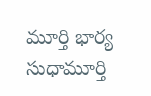మూర్తి భార్య సుధామూర్తి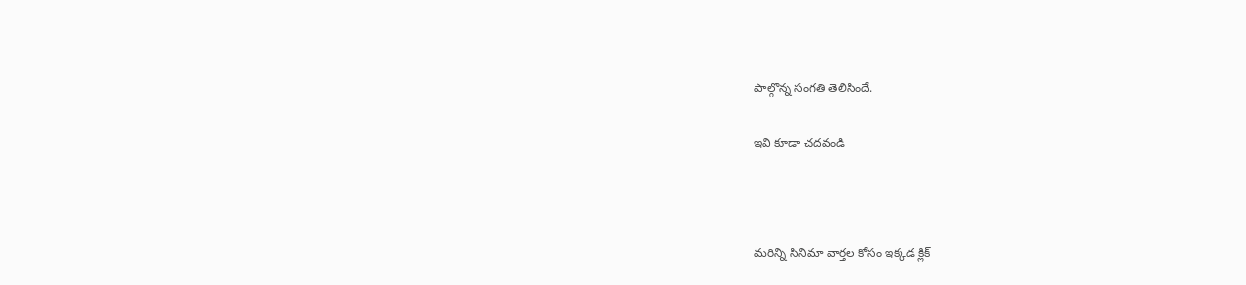పాల్గొన్న సంగతి తెలిసిందే.

ఇవి కూడా చదవండి



మరిన్ని సినిమా వార్తల కోసం ఇక్కడ క్లిక్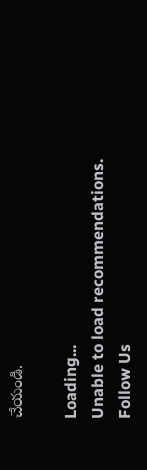చేయండి.

Loading...
Unable to load recommendations.
Follow Us